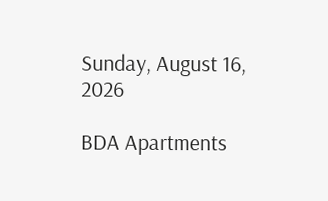Sunday, August 16, 2026

BDA Apartments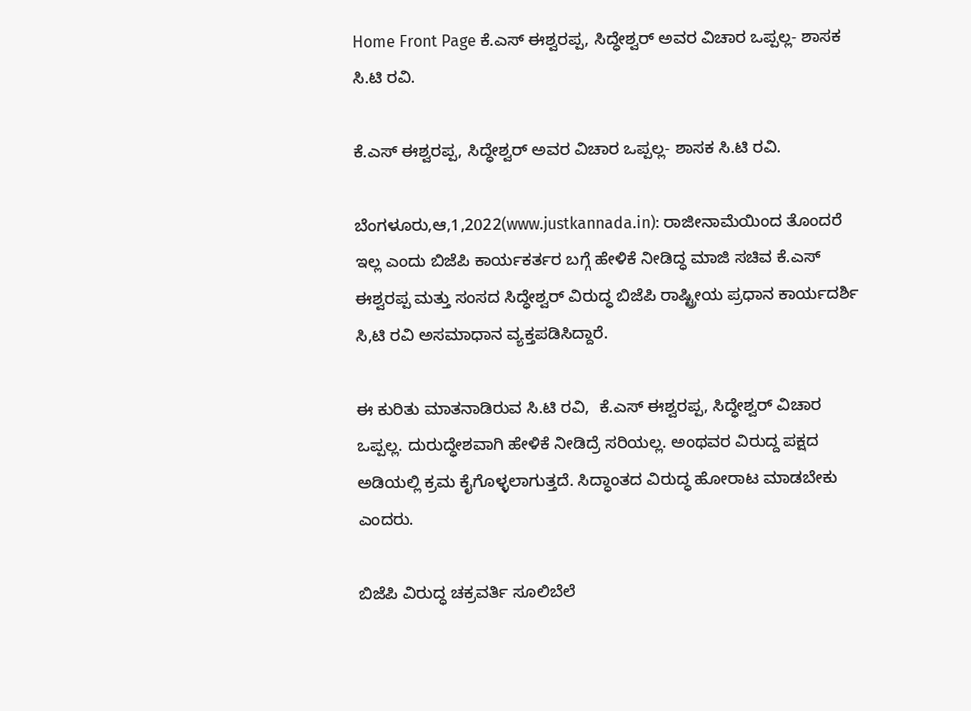Home Front Page ಕೆ.ಎಸ್ ಈಶ್ವರಪ್ಪ, ಸಿದ್ಧೇಶ್ವರ್ ಅವರ ವಿಚಾರ ಒಪ್ಪಲ್ಲ- ಶಾಸಕ ಸಿ.ಟಿ ರವಿ.

ಕೆ.ಎಸ್ ಈಶ್ವರಪ್ಪ, ಸಿದ್ಧೇಶ್ವರ್ ಅವರ ವಿಚಾರ ಒಪ್ಪಲ್ಲ- ಶಾಸಕ ಸಿ.ಟಿ ರವಿ.

ಬೆಂಗಳೂರು,ಆ,1,2022(www.justkannada.in): ರಾಜೀನಾಮೆಯಿಂದ ತೊಂದರೆ ಇಲ್ಲ ಎಂದು ಬಿಜೆಪಿ ಕಾರ್ಯಕರ್ತರ ಬಗ್ಗೆ ಹೇಳಿಕೆ ನೀಡಿದ್ಧ ಮಾಜಿ ಸಚಿವ ಕೆ.ಎಸ್ ಈಶ್ವರಪ್ಪ ಮತ್ತು ಸಂಸದ ಸಿದ್ಧೇಶ್ವರ್ ವಿರುದ್ಧ ಬಿಜೆಪಿ ರಾಷ್ಟ್ರೀಯ ಪ್ರಧಾನ ಕಾರ್ಯದರ್ಶಿ ಸಿ,ಟಿ ರವಿ ಅಸಮಾಧಾನ ವ್ಯಕ್ತಪಡಿಸಿದ್ದಾರೆ.

ಈ ಕುರಿತು ಮಾತನಾಡಿರುವ ಸಿ.ಟಿ ರವಿ,  ಕೆ.ಎಸ್ ಈಶ್ವರಪ್ಪ, ಸಿದ್ಧೇಶ್ವರ್ ವಿಚಾರ ಒಪ್ಪಲ್ಲ. ದುರುದ್ಧೇಶವಾಗಿ ಹೇಳಿಕೆ ನೀಡಿದ್ರೆ ಸರಿಯಲ್ಲ. ಅಂಥವರ ವಿರುದ್ದ ಪಕ್ಷದ ಅಡಿಯಲ್ಲಿ ಕ್ರಮ ಕೈಗೊಳ್ಳಲಾಗುತ್ತದೆ. ಸಿದ್ಧಾಂತದ ವಿರುದ್ಧ ಹೋರಾಟ ಮಾಡಬೇಕು ಎಂದರು.

ಬಿಜೆಪಿ ವಿರುದ್ಧ ಚಕ್ರವರ್ತಿ ಸೂಲಿಬೆಲೆ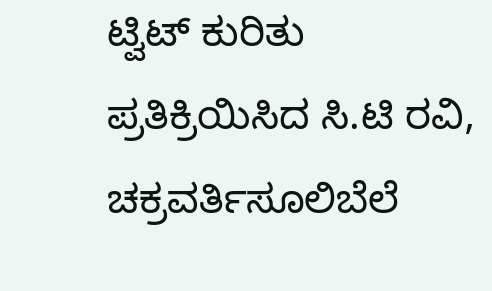ಟ್ವಿಟ್ ಕುರಿತು ಪ್ರತಿಕ್ರಿಯಿಸಿದ ಸಿ.ಟಿ ರವಿ, ಚಕ್ರವರ್ತಿಸೂಲಿಬೆಲೆ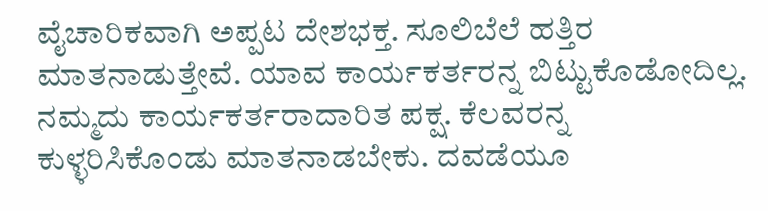ವೈಚಾರಿಕವಾಗಿ ಅಪ್ಪಟ ದೇಶಭಕ್ತ. ಸೂಲಿಬೆಲೆ ಹತ್ತಿರ ಮಾತನಾಡುತ್ತೇವೆ. ಯಾವ ಕಾರ್ಯಕರ್ತರನ್ನ ಬಿಟ್ಟುಕೊಡೋದಿಲ್ಲ.  ನಮ್ಮದು ಕಾರ್ಯಕರ್ತರಾದಾರಿತ ಪಕ್ಷ. ಕೆಲವರನ್ನ ಕುಳ್ಳರಿಸಿಕೊಂಡು ಮಾತನಾಡಬೇಕು. ದವಡೆಯೂ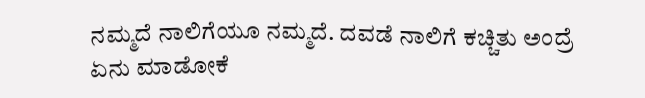ನಮ್ಮದೆ ನಾಲಿಗೆಯೂ ನಮ್ಮದೆ. ದವಡೆ ನಾಲಿಗೆ ಕಚ್ಚಿತು ಅಂದ್ರೆ ಏನು ಮಾಡೋಕೆ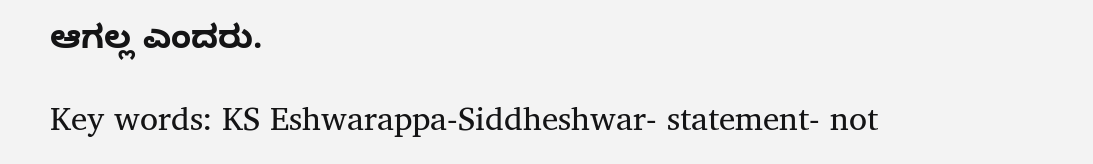ಆಗಲ್ಲ ಎಂದರು.

Key words: KS Eshwarappa-Siddheshwar- statement- not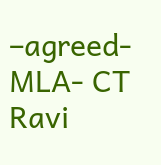–agreed-MLA- CT Ravi